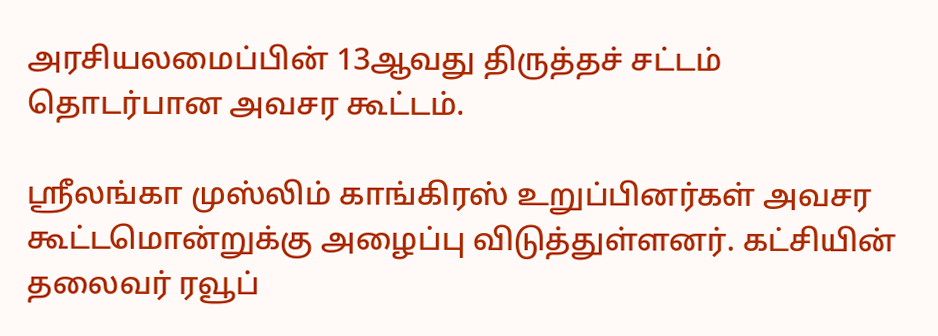அரசியலமைப்பின் 13ஆவது திருத்தச் சட்டம் தொடர்பான அவசர கூட்டம்.

ஸ்ரீலங்கா முஸ்லிம் காங்கிரஸ் உறுப்பினர்கள் அவசர கூட்டமொன்றுக்கு அழைப்பு விடுத்துள்ளனர். கட்சியின் தலைவர் ரவூப்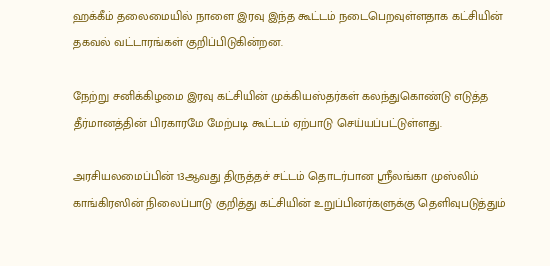ஹக்கீம் தலைமையில் நாளை இரவு இந்த கூட்டம் நடைபெறவுள்ளதாக கட்சியின் தகவல் வட்டாரங்கள் குறிப்பிடுகின்றன.

நேற்று சனிக்கிழமை இரவு கட்சியின் முக்கியஸ்தர்கள் கலந்துகொண்டு எடுத்த தீர்மானத்தின் பிரகாரமே மேற்படி கூட்டம் ஏற்பாடு செய்யப்பட்டுள்ளது.

அரசியலமைப்பின் 13ஆவது திருத்தச் சட்டம் தொடர்பான ஸ்ரீலங்கா முஸ்லிம் காங்கிரஸின் நிலைப்பாடு குறித்து கட்சியின் உறுப்பினர்களுக்கு தெளிவுபடுத்தும்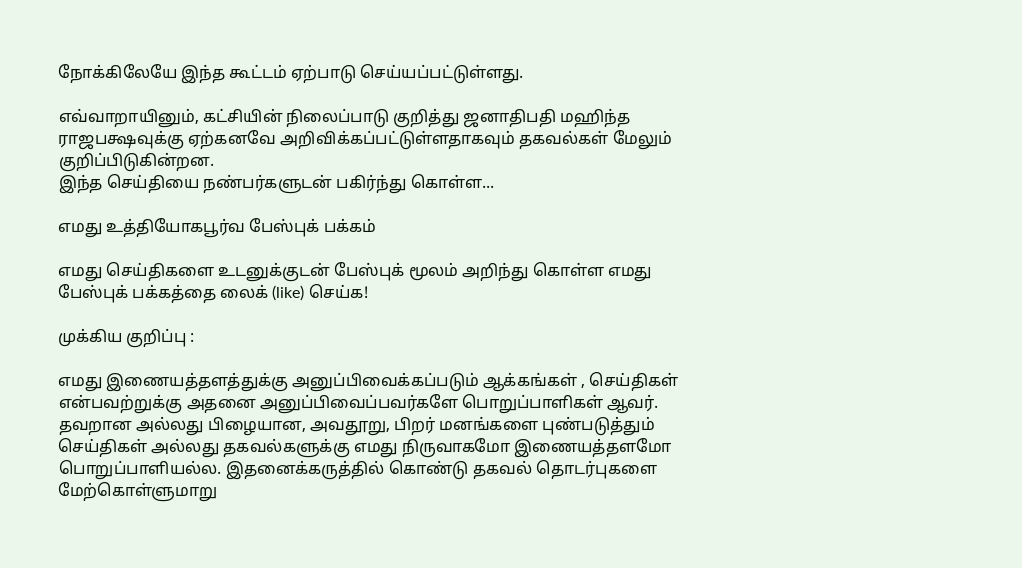நோக்கிலேயே இந்த கூட்டம் ஏற்பாடு செய்யப்பட்டுள்ளது.

எவ்வாறாயினும், கட்சியின் நிலைப்பாடு குறித்து ஜனாதிபதி மஹிந்த ராஜபக்ஷவுக்கு ஏற்கனவே அறிவிக்கப்பட்டுள்ளதாகவும் தகவல்கள் மேலும் குறிப்பிடுகின்றன.
இந்த செய்தியை நண்பர்களுடன் பகிர்ந்து கொள்ள...

எமது உத்தியோகபூர்வ பேஸ்புக் பக்கம்

எமது செய்திகளை உடனுக்குடன் பேஸ்புக் மூலம் அறிந்து கொள்ள எமது பேஸ்புக் பக்கத்தை லைக் (like) செய்க!

முக்கிய குறிப்பு :

எமது இணையத்தளத்துக்கு அனுப்பிவைக்கப்படும் ஆக்கங்கள் , செய்திகள் என்பவற்றுக்கு அதனை அனுப்பிவைப்பவர்களே பொறுப்பாளிகள் ஆவர். தவறான அல்லது பிழையான, அவதூறு, பிறர் மனங்களை புண்படுத்தும் செய்திகள் அல்லது தகவல்களுக்கு எமது நிருவாகமோ இணையத்தளமோ பொறுப்பாளியல்ல. இதனைக்கருத்தில் கொண்டு தகவல் தொடர்புகளை மேற்கொள்ளுமாறு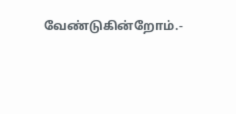வேண்டுகின்றோம்.-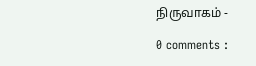நிருவாகம் -

0 comments :